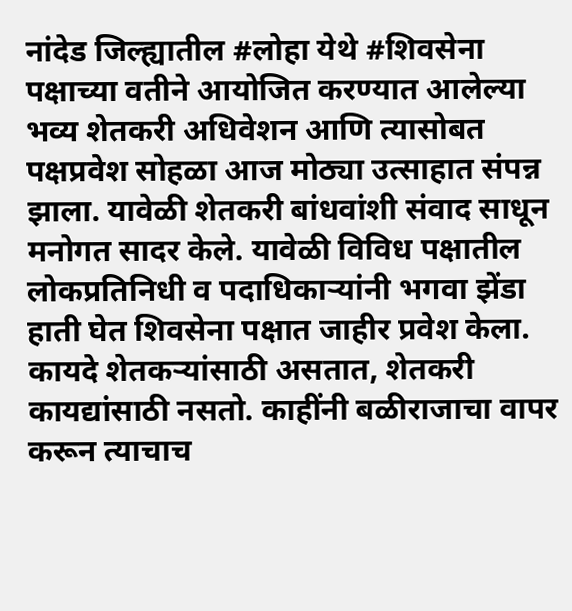नांदेड जिल्ह्यातील #लोहा येथे #शिवसेना पक्षाच्या वतीने आयोजित करण्यात आलेल्या भव्य शेतकरी अधिवेशन आणि त्यासोबत पक्षप्रवेश सोहळा आज मोठ्या उत्साहात संपन्न झाला. यावेळी शेतकरी बांधवांशी संवाद साधून मनोगत सादर केले. यावेळी विविध पक्षातील लोकप्रतिनिधी व पदाधिकाऱ्यांनी भगवा झेंडा हाती घेत शिवसेना पक्षात जाहीर प्रवेश केला.
कायदे शेतकऱ्यांसाठी असतात, शेतकरी कायद्यांसाठी नसतो. काहींनी बळीराजाचा वापर करून त्याचाच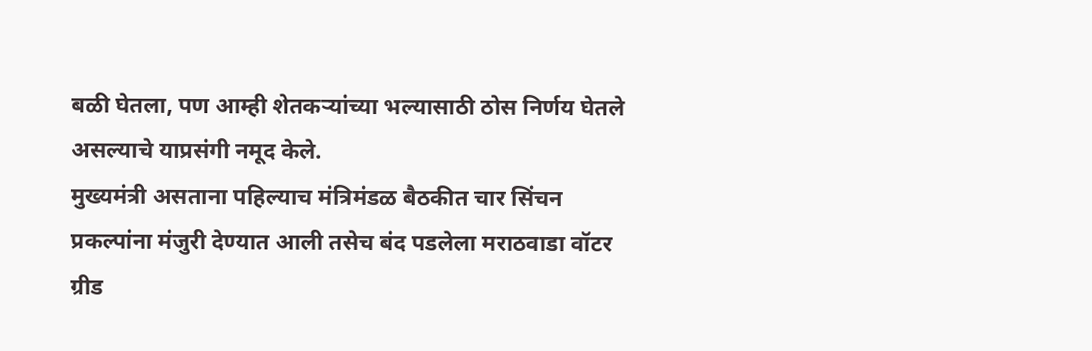बळी घेतला, पण आम्ही शेतकऱ्यांच्या भल्यासाठी ठोस निर्णय घेतले असल्याचे याप्रसंगी नमूद केले.
मुख्यमंत्री असताना पहिल्याच मंत्रिमंडळ बैठकीत चार सिंचन प्रकल्पांना मंजुरी देण्यात आली तसेच बंद पडलेला मराठवाडा वॉटर ग्रीड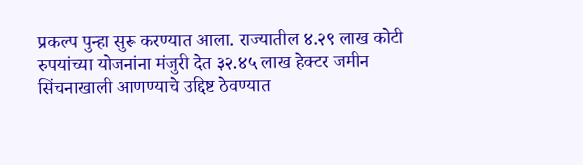प्रकल्प पुन्हा सुरू करण्यात आला. राज्यातील ४.२९ लाख कोटी रुपयांच्या योजनांना मंजुरी देत ३२.४५ लाख हेक्टर जमीन सिंचनाखाली आणण्याचे उद्दिष्ट ठेवण्यात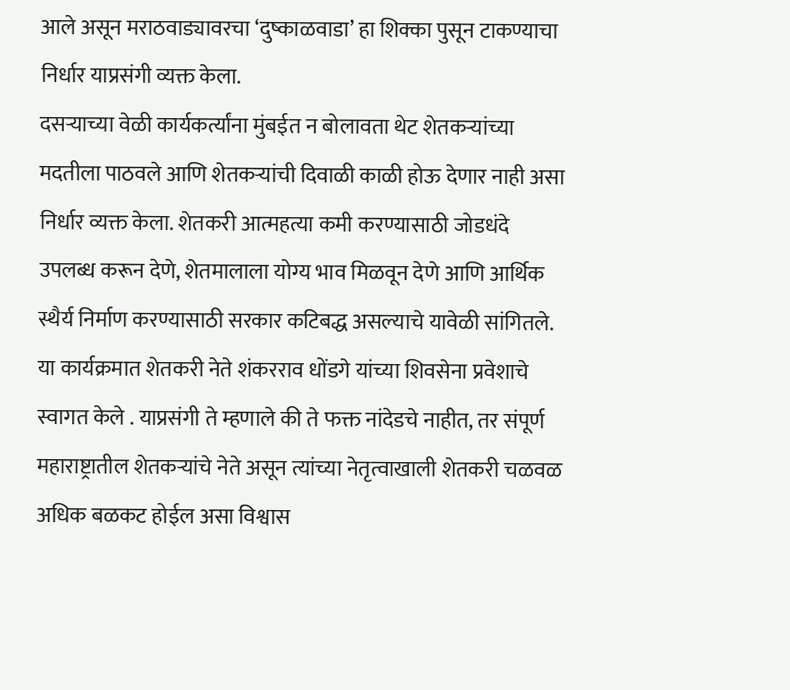आले असून मराठवाड्यावरचा ‘दुष्काळवाडा’ हा शिक्का पुसून टाकण्याचा निर्धार याप्रसंगी व्यक्त केला.
दसऱ्याच्या वेळी कार्यकर्त्यांना मुंबईत न बोलावता थेट शेतकऱ्यांच्या मदतीला पाठवले आणि शेतकऱ्यांची दिवाळी काळी होऊ देणार नाही असा निर्धार व्यक्त केला. शेतकरी आत्महत्या कमी करण्यासाठी जोडधंदे उपलब्ध करून देणे, शेतमालाला योग्य भाव मिळवून देणे आणि आर्थिक स्थैर्य निर्माण करण्यासाठी सरकार कटिबद्ध असल्याचे यावेळी सांगितले.
या कार्यक्रमात शेतकरी नेते शंकरराव धोंडगे यांच्या शिवसेना प्रवेशाचे स्वागत केले . याप्रसंगी ते म्हणाले की ते फक्त नांदेडचे नाहीत, तर संपूर्ण महाराष्ट्रातील शेतकऱ्यांचे नेते असून त्यांच्या नेतृत्वाखाली शेतकरी चळवळ अधिक बळकट होईल असा विश्वास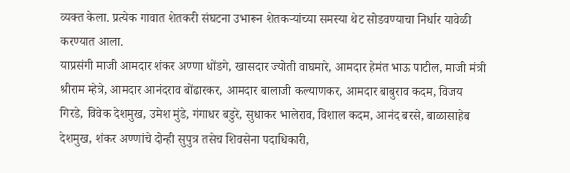व्यक्त केला. प्रत्येक गावात शेतकरी संघटना उभारून शेतकऱ्यांच्या समस्या थेट सोडवण्याचा निर्धार यावेळी करण्यात आला.
याप्रसंगी माजी आमदार शंकर अण्णा धोंडगे, खासदार ज्योती वाघमारे, आमदार हेमंत भाऊ पाटील, माजी मंत्री श्रीराम म्हेत्रे, आमदार आनंदराव बोंढारकर, आमदार बालाजी कल्याणकर, आमदार बाबुराव कदम, विजय गिरडे, विवेक देशमुख, उमेश मुंडे, गंगाधर बडुरे, सुधाकर भालेराव, विशाल कदम, आनंद बरसे, बाळासाहेब देशमुख, शंकर अण्णांचे दोन्ही सुपुत्र तसेच शिवसेना पदाधिकारी,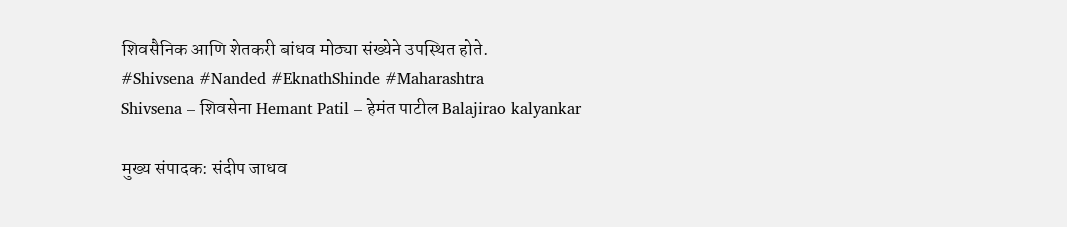शिवसैनिक आणि शेतकरी बांधव मोठ्या संख्येने उपस्थित होते.
#Shivsena #Nanded #EknathShinde #Maharashtra
Shivsena – शिवसेना Hemant Patil – हेमंत पाटील Balajirao kalyankar

मुख्य संपादक: संदीप जाधव